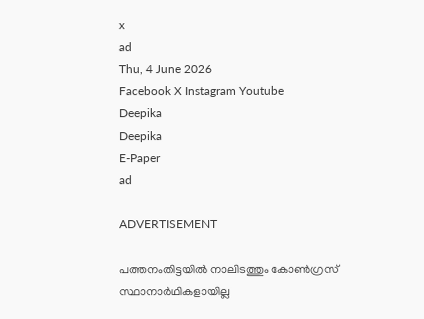x
ad
Thu, 4 June 2026
Facebook X Instagram Youtube
Deepika
Deepika
E-Paper
ad

ADVERTISEMENT

പത്തനംതിട്ടയിൽ നാലിടത്തും കോൺഗ്രസ് സ്ഥാനാർഥികളായില്ല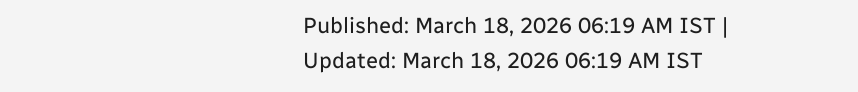Published: March 18, 2026 06:19 AM IST | Updated: March 18, 2026 06:19 AM IST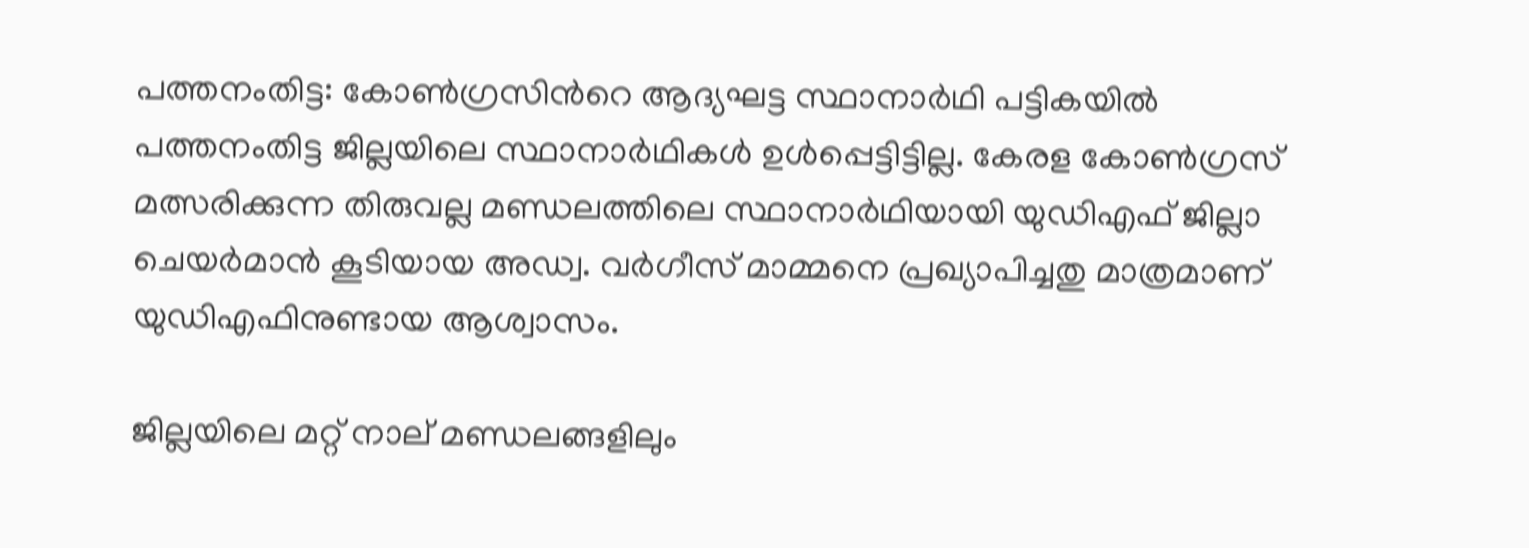പത്തനംതിട്ട: കോണ്‍ഗ്രസിന്‍റെ ആദ്യഘട്ട സ്ഥാനാര്‍ഥി പട്ടികയില്‍ പത്തനംതിട്ട ജില്ലയിലെ സ്ഥാനാർഥികൾ ഉൾപ്പെട്ടിട്ടില്ല. കേരള കോണ്‍ഗ്രസ് മത്സരിക്കുന്ന തിരുവല്ല മണ്ഡലത്തിലെ സ്ഥാനാർഥിയായി യുഡിഎഫ് ജില്ലാ ചെയര്‍മാന്‍ കൂടിയായ അഡ്വ. വര്‍ഗീസ് മാമ്മനെ പ്രഖ്യാപിച്ചതു മാത്രമാണ് യുഡിഎഫിനുണ്ടായ ആശ്വാസം.

ജില്ലയിലെ മറ്റ് നാല് മണ്ഡലങ്ങളിലും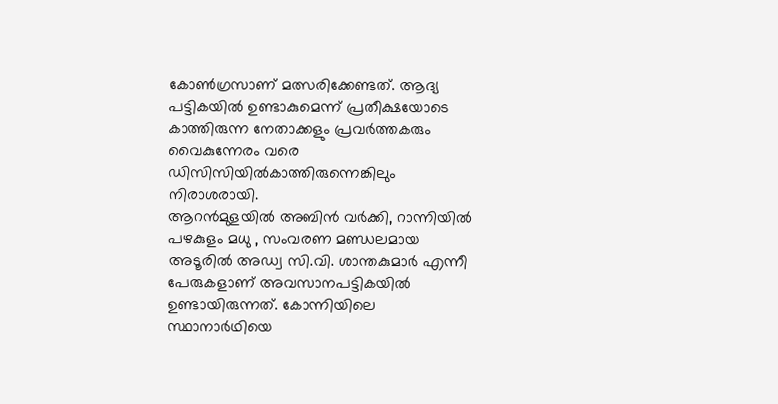കോണ്‍ഗ്രസാണ് മത്സരിക്കേണ്ടത്. ആദ്യ പട്ടികയില്‍ ഉണ്ടാകുമെന്ന് പ്രതീക്ഷയോടെ കാത്തിരുന്ന നേതാക്കളും പ്രവർത്തകരും വൈകുന്നേരം വരെ ഡിസിസിയില്‍കാത്തിരുന്നെങ്കിലും നിരാശരായി.
ആറന്‍മുളയില്‍ അബിന്‍ വര്‍ക്കി, റാന്നിയില്‍ പഴകുളം മധു , സംവരണ മണ്ഡലമായ അടൂരില്‍ അഡ്വ സി.വി. ശാന്തകുമാര്‍ എന്നീ പേരുകളാണ് അവസാനപട്ടികയില്‍ ഉണ്ടായിരുന്നത്. കോന്നിയിലെ സ്ഥാനാര്‍ഥിയെ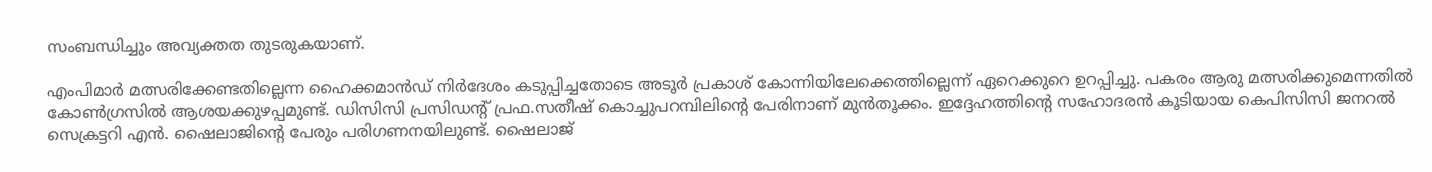സംബന്ധിച്ചും അവ്യക്തത തുടരുകയാണ്.

എംപിമാര്‍ മത്സരിക്കേണ്ടതില്ലെന്ന ഹൈക്കമാന്‍ഡ് നിര്‍ദേശം കടുപ്പിച്ചതോടെ അടൂര്‍ പ്രകാശ് കോന്നിയിലേക്കെത്തില്ലെന്ന് ഏറെക്കുറെ ഉറപ്പിച്ചു. പകരം ആരു മത്സരിക്കുമെന്നതില്‍ കോണ്‍ഗ്രസില്‍ ആശയക്കുഴപ്പമുണ്ട്. ഡിസിസി പ്രസിഡന്റ് പ്രഫ.സതീഷ് കൊച്ചുപറമ്പിലിന്‍റെ പേരിനാണ് മുന്‍തൂക്കം. ഇദ്ദേഹത്തിന്‍റെ സഹോദരന്‍ കൂടിയായ കെപിസിസി ജനറല്‍ സെക്രട്ടറി എന്‍. ഷൈലാജിന്‍റെ പേരും പരിഗണനയിലുണ്ട്. ഷൈലാജ്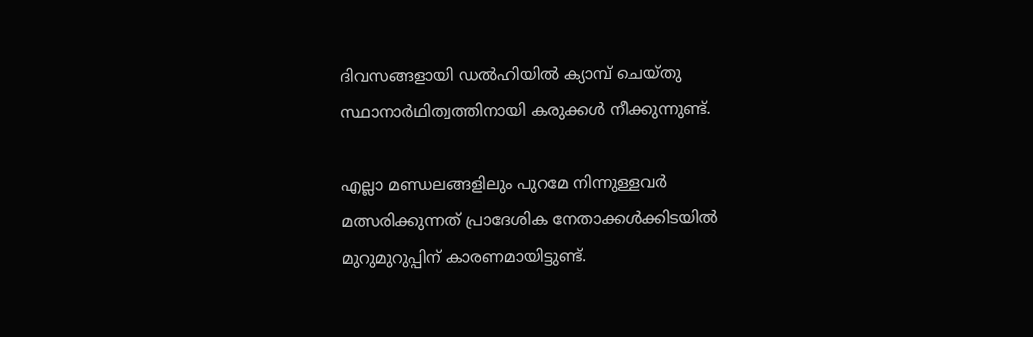ദിവസങ്ങളായി ഡല്‍ഹിയില്‍ ക്യാമ്പ് ചെയ്തു സ്ഥാനാർഥിത്വത്തിനായി കരുക്കള്‍ നീക്കുന്നുണ്ട്.

എല്ലാ മണ്ഡലങ്ങളിലും പുറമേ നിന്നുള്ളവര്‍ മത്സരിക്കുന്നത് പ്രാദേശിക നേതാക്കള്‍ക്കിടയില്‍ മുറുമുറുപ്പിന് കാരണമായിട്ടുണ്ട്.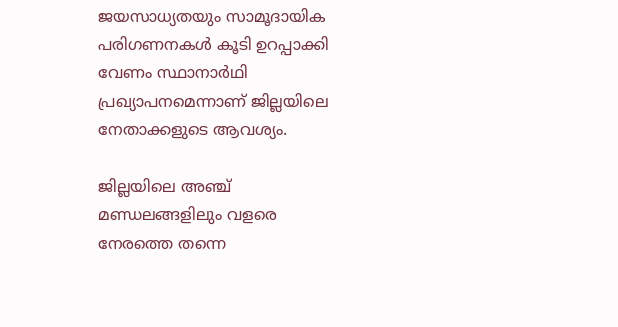ജ‌യസാധ്യതയും സാമൂദായിക പരിഗണനകള്‍ കൂടി ഉറപ്പാക്കി വേണം സ്ഥാനാര്‍ഥി പ്രഖ്യാപനമെന്നാണ് ജില്ലയിലെ നേതാക്കളുടെ ആവശ്യം.

ജില്ലയിലെ അഞ്ച് മണ്ഡലങ്ങളിലും വളരെ നേരത്തെ തന്നെ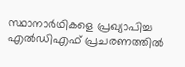സ്ഥാനാര്‍ഥികളെ പ്രഖ്യാപിച്ച എല്‍ഡിഎഫ് പ്രചരണത്തിൽ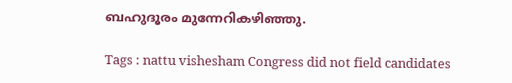ബഹുദൂരം മുന്നേറികഴിഞ്ഞു.

Tags : nattu vishesham Congress did not field candidates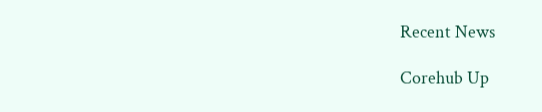Recent News

Corehub Up